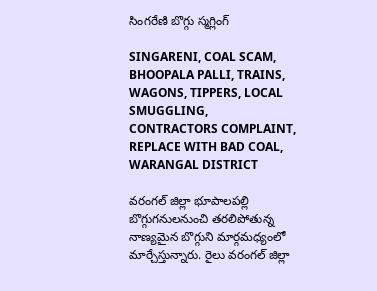సింగరేణి బొగ్గు స్మగ్లింగ్

SINGARENI, COAL SCAM, BHOOPALA PALLI, TRAINS, WAGONS, TIPPERS, LOCAL SMUGGLING, CONTRACTORS COMPLAINT, REPLACE WITH BAD COAL, WARANGAL DISTRICT

వరంగల్ జిల్లా భూపాలపల్లి బొగ్గుగనులనుంచి తరలిపోతున్న నాణ్యమైన బొగ్గుని మార్గమధ్యంలో మార్చేస్తున్నారు. రైలు వరంగల్ జిల్లా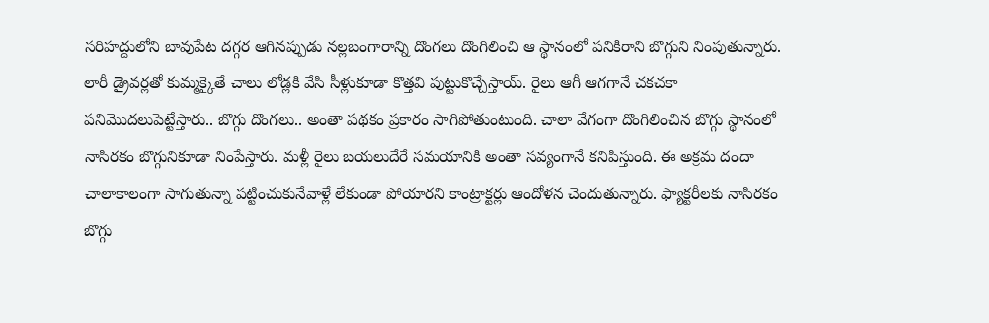సరిహద్దులోని బావుపేట దగ్గర ఆగినప్పుడు నల్లబంగారాన్ని దొంగలు దొంగిలించి ఆ స్థానంలో పనికిరాని బొగ్గుని నింపుతున్నారు. లారీ డ్రైవర్లతో కుమ్మక్కైతే చాలు లోడ్లకి వేసి సీళ్లుకూడా కొత్తవి పుట్టుకొచ్చేస్తాయ్. రైలు ఆగీ ఆగగానే చకచకా పనిమొదలుపెట్టేస్తారు.. బొగ్గు దొంగలు.. అంతా పథకం ప్రకారం సాగిపోతుంటుంది. చాలా వేగంగా దొంగిలించిన బొగ్గు స్థానంలో నాసిరకం బొగ్గునికూడా నింపేస్తారు. మళ్లీ రైలు బయలుదేరే సమయానికి అంతా సవ్యంగానే కనిపిస్తుంది. ఈ అక్రమ దందా చాలాకాలంగా సాగుతున్నా పట్టించుకునేవాళ్లే లేకుండా పోయారని కాంట్రాక్టర్లు ఆందోళన చెందుతున్నారు. ఫ్యాక్టరీలకు నాసిరకం బొగ్గు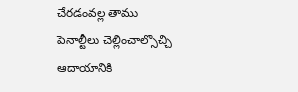చేరడంవల్ల తాము పెనాల్టీలు చెల్లించాల్సొచ్చి ఆదాయానికి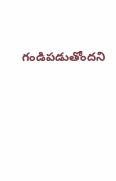గండిపడుతోందని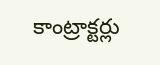కాంట్రాక్టర్లు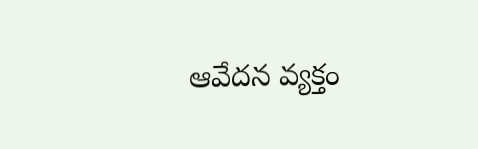ఆవేదన వ్యక్తం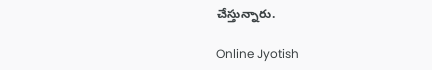చేస్తున్నారు.

Online Jyotish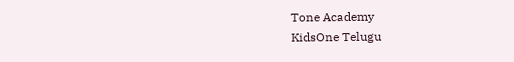Tone Academy
KidsOne Telugu